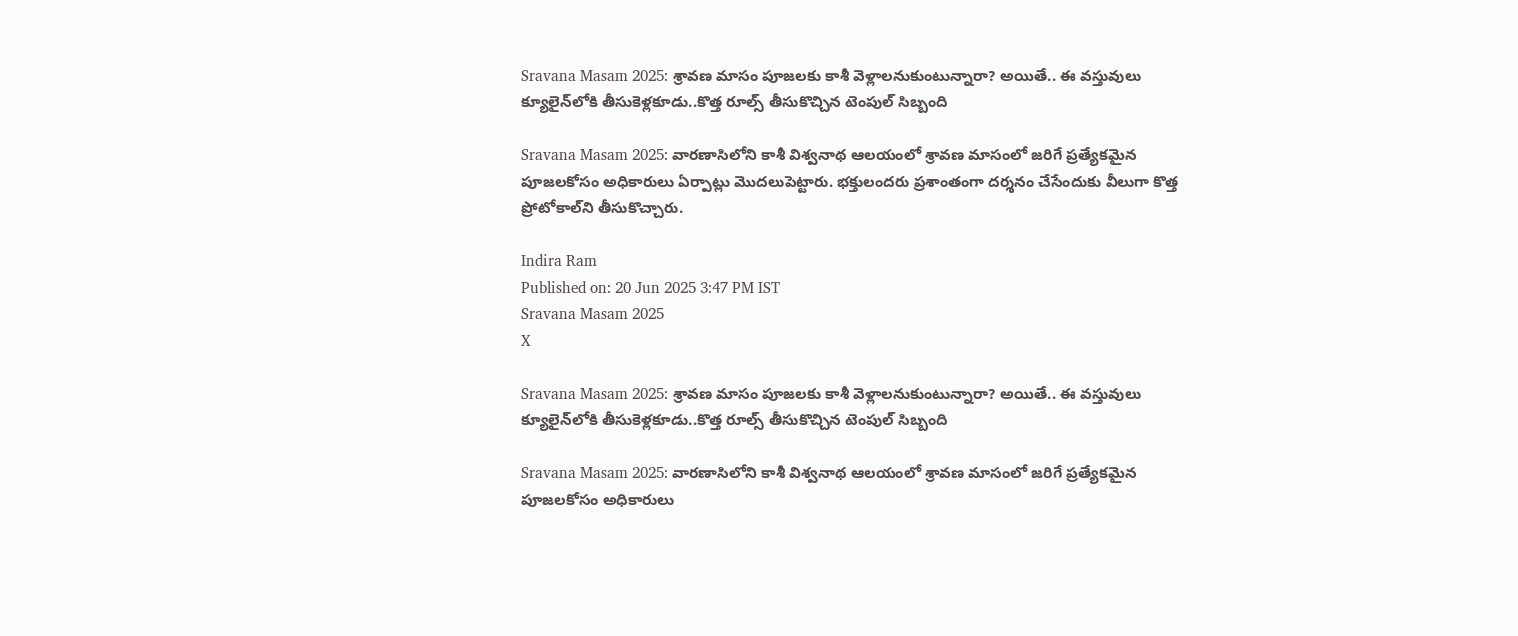Sravana Masam 2025: శ్రావణ మాసం పూజలకు కాశీ వెళ్లాలనుకుంటున్నారా? అయితే.. ఈ వస్తువులు క్యూలైన్‌లోకి తీసుకెళ్లకూడు..కొత్త రూల్స్ తీసుకొచ్చిన టెంపుల్ సిబ్బంది

Sravana Masam 2025: వారణాసిలోని కాశీ విశ్వనాథ ఆలయంలో శ్రావణ మాసంలో జరిగే ప్రత్యేకమైన పూజలకోసం అధికారులు ఏర్పాట్లు మొదలుపెట్టారు. భక్తులందరు ప్రశాంతంగా దర్శనం చేసేందుకు వీలుగా కొత్త ప్రోటోకాల్‌ని తీసుకొచ్చారు.

Indira Ram
Published on: 20 Jun 2025 3:47 PM IST
Sravana Masam 2025
X

Sravana Masam 2025: శ్రావణ మాసం పూజలకు కాశీ వెళ్లాలనుకుంటున్నారా? అయితే.. ఈ వస్తువులు క్యూలైన్‌లోకి తీసుకెళ్లకూడు..కొత్త రూల్స్ తీసుకొచ్చిన టెంపుల్ సిబ్బంది

Sravana Masam 2025: వారణాసిలోని కాశీ విశ్వనాథ ఆలయంలో శ్రావణ మాసంలో జరిగే ప్రత్యేకమైన పూజలకోసం అధికారులు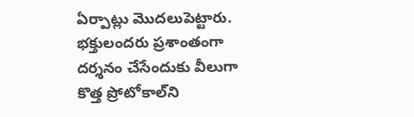ఏర్పాట్లు మొదలుపెట్టారు. భక్తులందరు ప్రశాంతంగా దర్శనం చేసేందుకు వీలుగా కొత్త ప్రోటోకాల్‌ని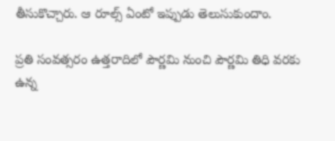తీసుకొచ్చారు. ఆ రూల్స్ ఏంటో ఇప్పుడు తెలుసుకుందాం.

ప్రతి సంవత్సరం ఉత్తరాదిలో పౌర్ణమి నుంచి పౌర్ణమి తిధి వరకు ఉన్న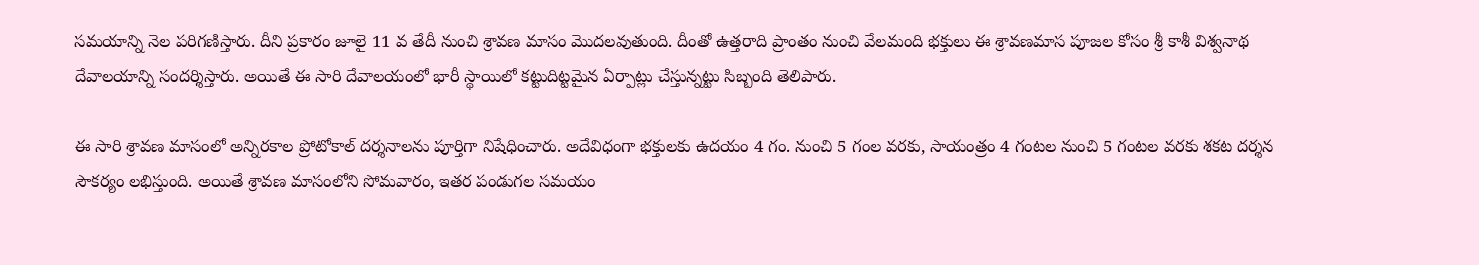సమయాన్ని నెల పరిగణిస్తారు. దీని ప్రకారం జూలై 11 వ తేదీ నుంచి శ్రావణ మాసం మొదలవుతుంది. దీంతో ఉత్తరాది ప్రాంతం నుంచి వేలమంది భక్తులు ఈ శ్రావణమాస పూజల కోసం శ్రీ కాశీ విశ్వనాథ దేవాలయాన్ని సందర్శిస్తారు. అయితే ఈ సారి దేవాలయంలో భారీ స్థాయిలో కట్టుదిట్టమైన ఏర్పాట్లు చేస్తున్నట్టు సిబ్బంది తెలిపారు.

ఈ సారి శ్రావణ మాసంలో అన్నిరకాల ప్రోటోకాల్‌ దర్శనాలను పూర్తిగా నిషేధించారు. అదేవిధంగా భక్తులకు ఉదయం 4 గం. నుంచి 5 గంల వరకు, సాయంత్రం 4 గంటల నుంచి 5 గంటల వరకు శకట దర్శన సౌకర్యం లభిస్తుంది. అయితే శ్రావణ మాసంలోని సోమవారం, ఇతర పండుగల సమయం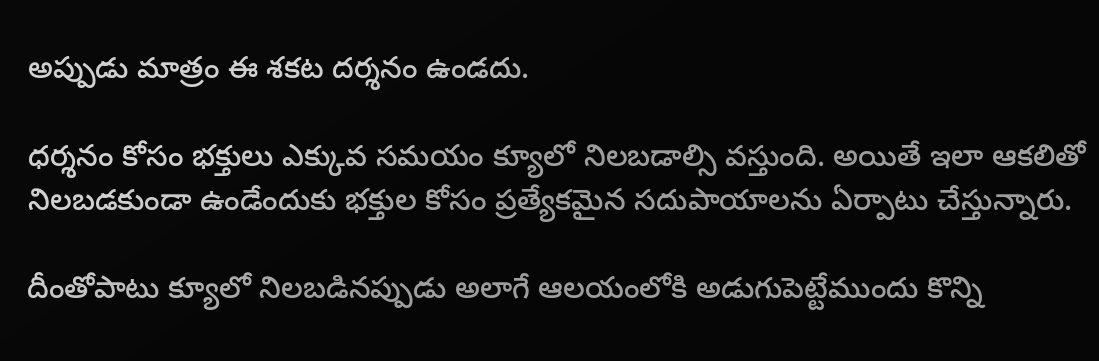అప్పుడు మాత్రం ఈ శకట దర్శనం ఉండదు.

ధర్శనం కోసం భక్తులు ఎక్కువ సమయం క్యూలో నిలబడాల్సి వస్తుంది. అయితే ఇలా ఆకలితో నిలబడకుండా ఉండేందుకు భక్తుల కోసం ప్రత్యేకమైన సదుపాయాలను ఏర్పాటు చేస్తున్నారు.

దీంతోపాటు క్యూలో నిలబడినప్పుడు అలాగే ఆలయంలోకి అడుగుపెట్టేముందు కొన్ని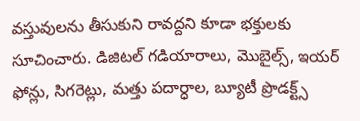వస్తువులను తీసుకుని రావద్దని కూడా భక్తులకు సూచించారు. డిజిటల్ గడియారాలు, మొబైల్స్, ఇయర్ ఫోన్లు, సిగరెట్లు, మత్తు పదార్ధాల, బ్యూటీ ప్రొడక్ట్స్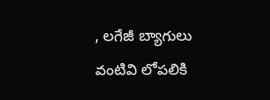, లగేజీ బ్యాగులు వంటివి లోపలికి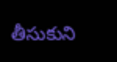తీసుకుని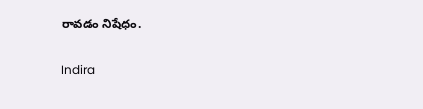రావడం నిషేధం.

Indira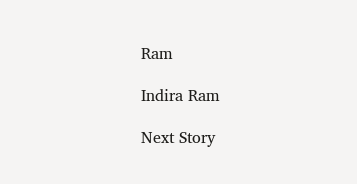Ram

Indira Ram

Next Story